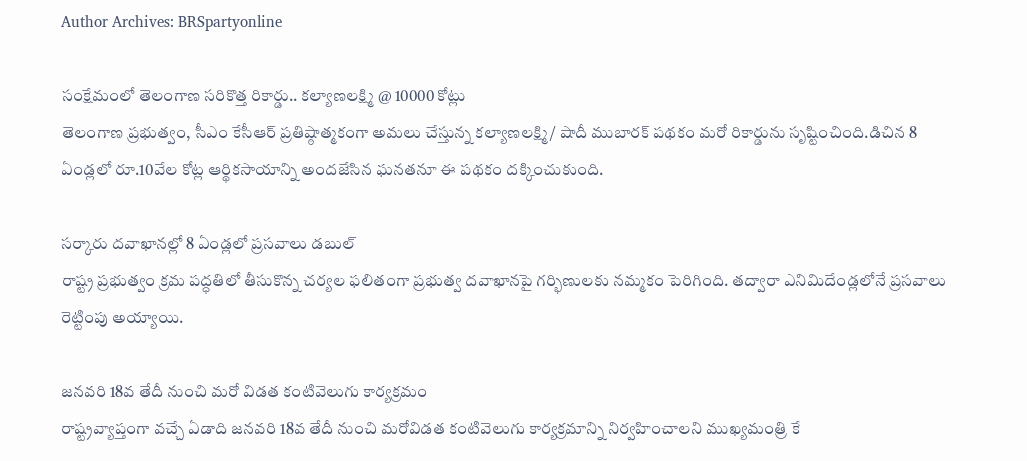Author Archives: BRSpartyonline

సంక్షేమంలో తెలంగాణ సరికొత్త రికార్డు.. కల్యాణలక్ష్మి @ 10000 కోట్లు
తెలంగాణ ప్రభుత్వం, సీఎం కేసీఆర్ ప్రతిష్ఠాత్మకంగా అమలు చేస్తున్న కల్యాణలక్ష్మి/ షాదీ ముబారక్ పథకం మరో రికార్డును సృష్టించింది.డిచిన 8 ఏండ్లలో రూ.10వేల కోట్ల ఆర్థికసాయాన్ని అందజేసిన ఘనతనూ ఈ పథకం దక్కించుకుంది.

సర్కారు దవాఖానల్లో 8 ఏండ్లలో ప్రసవాలు డబుల్
రాష్ట్ర ప్రభుత్వం క్రమ పద్ధతిలో తీసుకొన్న చర్యల ఫలితంగా ప్రభుత్వ దవాఖానపై గర్భిణులకు నమ్మకం పెరిగింది. తద్వారా ఎనిమిదేండ్లలోనే ప్రసవాలు రెట్టింపు అయ్యాయి.

జనవరి 18వ తేదీ నుంచి మరో విడత కంటివెలుగు కార్యక్రమం
రాష్ట్రవ్యాప్తంగా వచ్చే ఏడాది జనవరి 18వ తేదీ నుంచి మరోవిడత కంటివెలుగు కార్యక్రమాన్ని నిర్వహించాలని ముఖ్యమంత్రి కే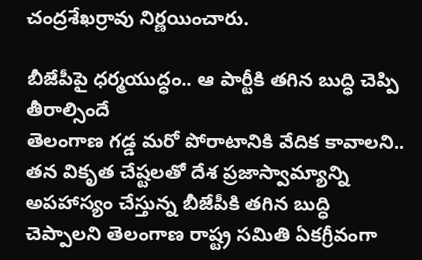చంద్రశేఖర్రావు నిర్ణయించారు.

బీజేపీపై ధర్మయుద్ధం.. ఆ పార్టీకి తగిన బుద్ధి చెప్పి తీరాల్సిందే
తెలంగాణ గడ్డ మరో పోరాటానికి వేదిక కావాలని.. తన వికృత చేష్టలతో దేశ ప్రజాస్వామ్యాన్ని అపహాస్యం చేస్తున్న బీజేపీకి తగిన బుద్ధి చెప్పాలని తెలంగాణ రాష్ట్ర సమితి ఏకగ్రీవంగా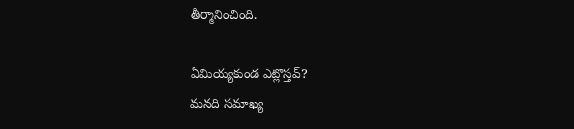తీర్మానించింది.

ఏమియ్యకుండ ఎట్లొస్తవ్?
మనది సమాఖ్య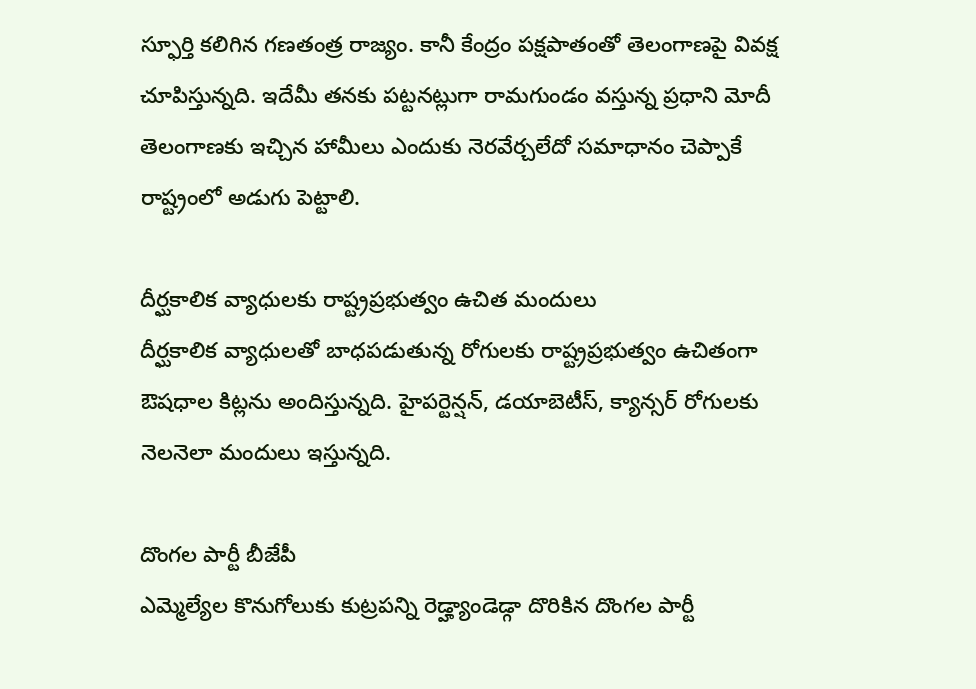స్ఫూర్తి కలిగిన గణతంత్ర రాజ్యం. కానీ కేంద్రం పక్షపాతంతో తెలంగాణపై వివక్ష చూపిస్తున్నది. ఇదేమీ తనకు పట్టనట్లుగా రామగుండం వస్తున్న ప్రధాని మోదీ తెలంగాణకు ఇచ్చిన హామీలు ఎందుకు నెరవేర్చలేదో సమాధానం చెప్పాకే రాష్ట్రంలో అడుగు పెట్టాలి.

దీర్ఘకాలిక వ్యాధులకు రాష్ట్రప్రభుత్వం ఉచిత మందులు
దీర్ఘకాలిక వ్యాధులతో బాధపడుతున్న రోగులకు రాష్ట్రప్రభుత్వం ఉచితంగా ఔషధాల కిట్లను అందిస్తున్నది. హైపర్టెన్షన్, డయాబెటీస్, క్యాన్సర్ రోగులకు నెలనెలా మందులు ఇస్తున్నది.

దొంగల పార్టీ బీజేపీ
ఎమ్మెల్యేల కొనుగోలుకు కుట్రపన్ని రెడ్హ్యాండెడ్గా దొరికిన దొంగల పార్టీ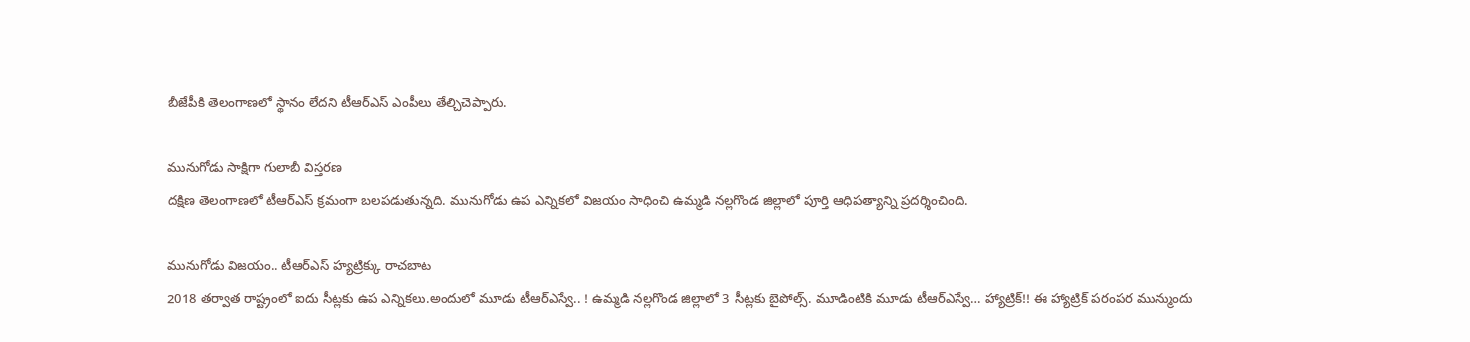బీజేపీకి తెలంగాణలో స్థానం లేదని టీఆర్ఎస్ ఎంపీలు తేల్చిచెప్పారు.

మునుగోడు సాక్షిగా గులాబీ విస్తరణ
దక్షిణ తెలంగాణలో టీఆర్ఎస్ క్రమంగా బలపడుతున్నది. మునుగోడు ఉప ఎన్నికలో విజయం సాధించి ఉమ్మడి నల్లగొండ జిల్లాలో పూర్తి ఆధిపత్యాన్ని ప్రదర్శించింది.

మునుగోడు విజయం.. టీఆర్ఎస్ హ్యట్రిక్కు రాచబాట
2018 తర్వాత రాష్ట్రంలో ఐదు సీట్లకు ఉప ఎన్నికలు.అందులో మూడు టీఆర్ఎస్వే.. ! ఉమ్మడి నల్లగొండ జిల్లాలో 3 సీట్లకు బైపోల్స్. మూడింటికి మూడు టీఆర్ఎస్వే… హ్యాట్రిక్!! ఈ హ్యాట్రిక్ పరంపర మున్ముందు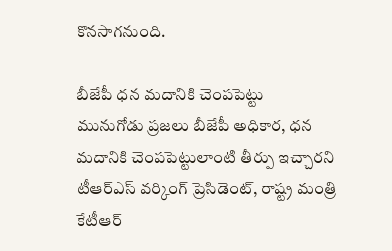కొనసాగనుంది.

బీజేపీ ధన మదానికి చెంపపెట్టు
మునుగోడు ప్రజలు బీజేపీ అధికార, ధన మదానికి చెంపపెట్టులాంటి తీర్పు ఇచ్చారని టీఆర్ఎస్ వర్కింగ్ ప్రెసిడెంట్, రాష్ట్ర మంత్రి కేటీఆర్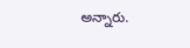అన్నారు.